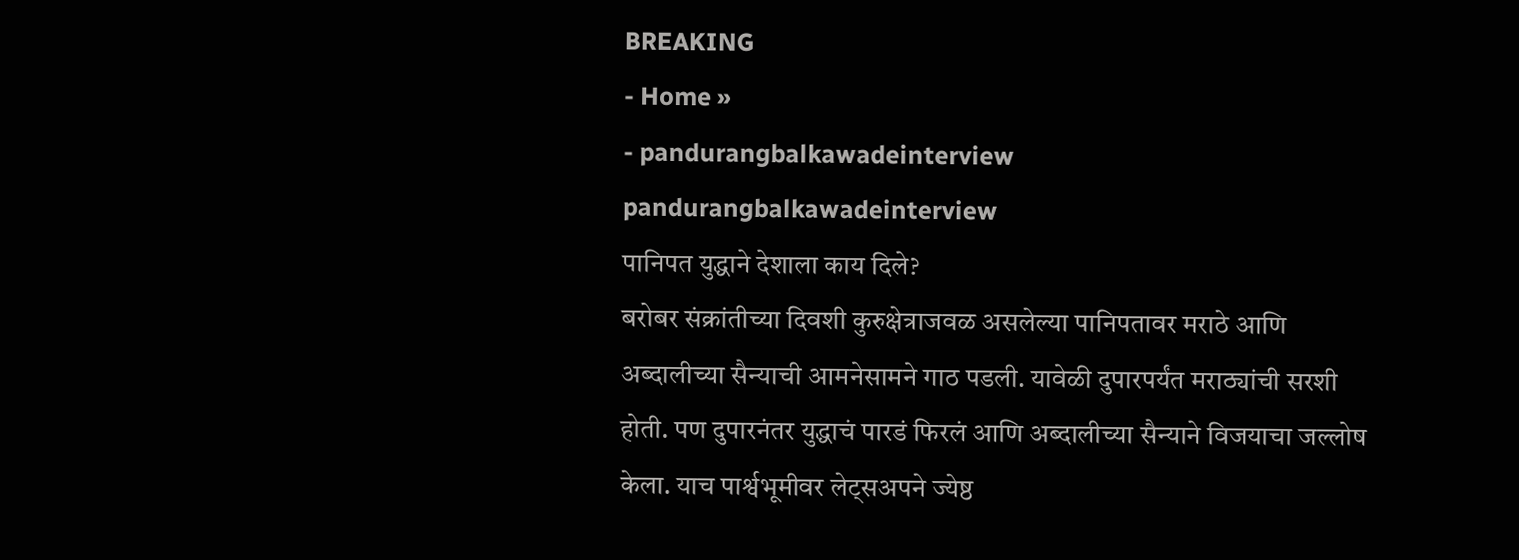BREAKING
- Home »
- pandurangbalkawadeinterview
pandurangbalkawadeinterview
पानिपत युद्धाने देशाला काय दिले?
बरोबर संक्रांतीच्या दिवशी कुरुक्षेत्राजवळ असलेल्या पानिपतावर मराठे आणि अब्दालीच्या सैन्याची आमनेसामने गाठ पडली. यावेळी दुपारपर्यंत मराठ्यांची सरशी होती. पण दुपारनंतर युद्धाचं पारडं फिरलं आणि अब्दालीच्या सैन्याने विजयाचा जल्लोष केला. याच पार्श्वभूमीवर लेट्सअपने ज्येष्ठ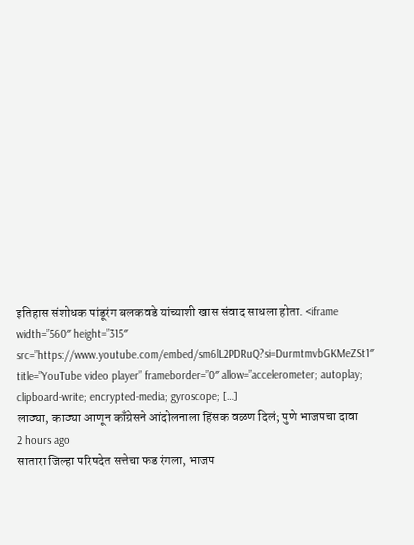इतिहास संशोधक पांडूरंग बलकवडे यांच्याशी खास संवाद साधला होता. <iframe width=”560″ height=”315″ src=”https://www.youtube.com/embed/sm6lL2PDRuQ?si=DurmtmvbGKMeZSt1″ title=”YouTube video player” frameborder=”0″ allow=”accelerometer; autoplay; clipboard-write; encrypted-media; gyroscope; […]
लाठ्या, काठ्या आणून काँग्रेसने आंदोलनाला हिंसक वळण दिलं; पुणे भाजपचा दावा
2 hours ago
सातारा जिल्हा परिषदेत सत्तेचा फड रंगला, भाजप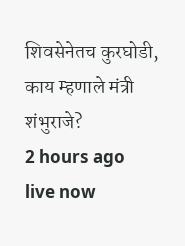शिवसेनेतच कुरघोडी, काय म्हणाले मंत्री शंभुराजे?
2 hours ago
live now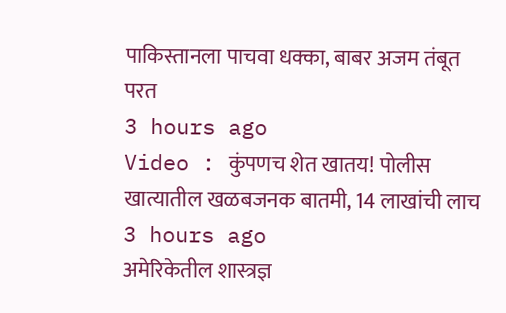पाकिस्तानला पाचवा धक्का, बाबर अजम तंबूत परत
3 hours ago
Video : कुंपणच शेत खातय! पोलीस खात्यातील खळबजनक बातमी, 14 लाखांची लाच
3 hours ago
अमेरिकेतील शास्त्रज्ञ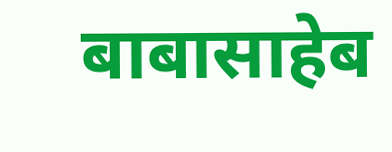बाबासाहेब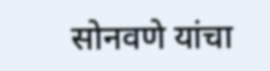सोनवणे यांचा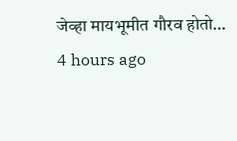जेव्हा मायभूमीत गौरव होतो…
4 hours ago